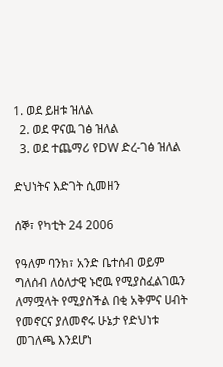1. ወደ ይዘቱ ዝለል
  2. ወደ ዋናዉ ገፅ ዝለል
  3. ወደ ተጨማሪ የDW ድረ-ገፅ ዝለል

ድህነትና እድገት ሲመዘን

ሰኞ፣ የካቲት 24 2006

የዓለም ባንክ፣ አንድ ቤተሰብ ወይም ግለሰብ ለዕለታዊ ኑሮዉ የሚያስፈልገዉን ለማሟላት የሚያስችል በቂ አቅምና ሀብት የመኖርና ያለመኖሩ ሁኔታ የድህነቱ መገለጫ እንደሆነ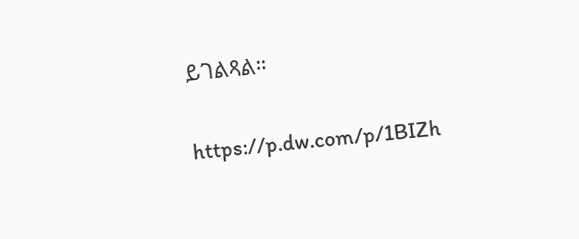ይገልጻል።

https://p.dw.com/p/1BIZh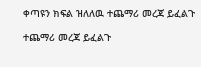ቀጣዩን ክፍል ዝለለዉ ተጨማሪ መረጃ ይፈልጉ

ተጨማሪ መረጃ ይፈልጉ